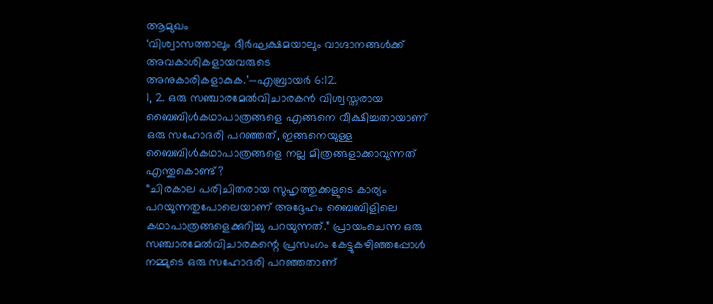ആമുഖം
‘വിശ്വാസത്താലും ദീർഘക്ഷമയാലും വാഗ്ദാനങ്ങൾക്ക് അവകാശികളായവരുടെ അനുകാരികളാകുക.’—എബ്രായർ 6:12.
1, 2. ഒരു സഞ്ചാരമേൽവിചാരകൻ വിശ്വസ്തരായ ബൈബിൾകഥാപാത്രങ്ങളെ എങ്ങനെ വീക്ഷിച്ചതായാണ് ഒരു സഹോദരി പറഞ്ഞത്, ഇങ്ങനെയുള്ള ബൈബിൾകഥാപാത്രങ്ങളെ നല്ല മിത്രങ്ങളാക്കാവുന്നത് എന്തുകൊണ്ട്?
“ചിരകാല പരിചിതരായ സുഹൃത്തുക്കളുടെ കാര്യം പറയുന്നതുപോലെയാണ് അദ്ദേഹം ബൈബിളിലെ കഥാപാത്രങ്ങളെക്കുറിച്ചു പറയുന്നത്.” പ്രായംചെന്ന ഒരു സഞ്ചാരമേൽവിചാരകന്റെ പ്രസംഗം കേട്ടുകഴിഞ്ഞപ്പോൾ നമ്മുടെ ഒരു സഹോദരി പറഞ്ഞതാണ്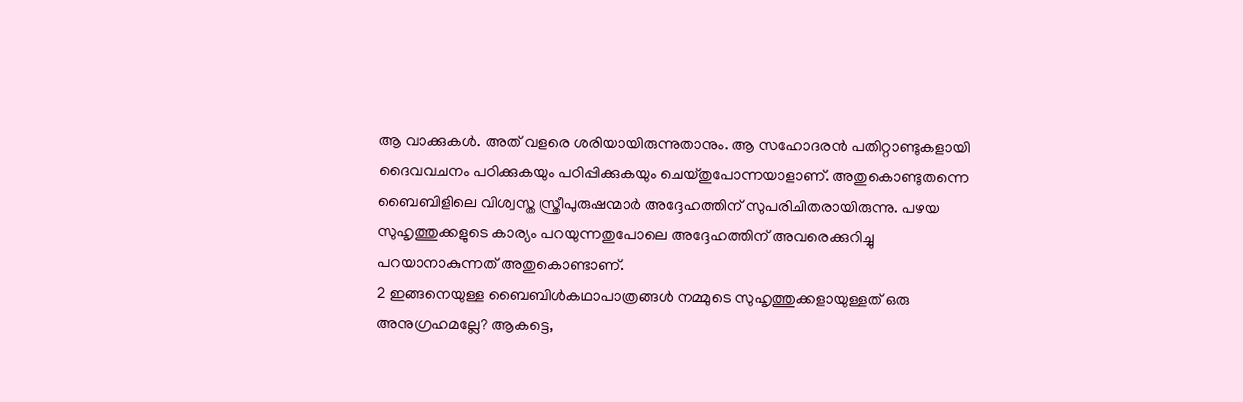ആ വാക്കുകൾ. അത് വളരെ ശരിയായിരുന്നുതാനും. ആ സഹോദരൻ പതിറ്റാണ്ടുകളായി ദൈവവചനം പഠിക്കുകയും പഠിപ്പിക്കുകയും ചെയ്തുപോന്നയാളാണ്. അതുകൊണ്ടുതന്നെ ബൈബിളിലെ വിശ്വസ്ത സ്ത്രീപുരുഷന്മാർ അദ്ദേഹത്തിന് സുപരിചിതരായിരുന്നു. പഴയ സുഹൃത്തുക്കളുടെ കാര്യം പറയുന്നതുപോലെ അദ്ദേഹത്തിന് അവരെക്കുറിച്ചു പറയാനാകുന്നത് അതുകൊണ്ടാണ്.
2 ഇങ്ങനെയുള്ള ബൈബിൾകഥാപാത്രങ്ങൾ നമ്മുടെ സുഹൃത്തുക്കളായുള്ളത് ഒരു അനുഗ്രഹമല്ലേ? ആകട്ടെ,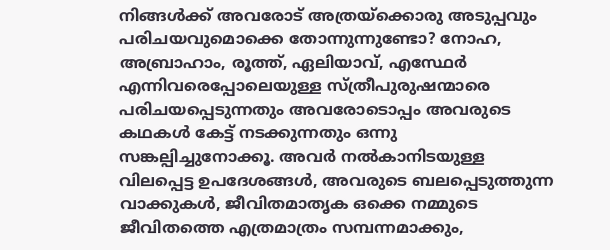നിങ്ങൾക്ക് അവരോട് അത്രയ്ക്കൊരു അടുപ്പവും പരിചയവുമൊക്കെ തോന്നുന്നുണ്ടോ? നോഹ, അബ്രാഹാം, രൂത്ത്, ഏലിയാവ്, എസ്ഥേർ എന്നിവരെപ്പോലെയുള്ള സ്ത്രീപുരുഷന്മാരെ പരിചയപ്പെടുന്നതും അവരോടൊപ്പം അവരുടെ കഥകൾ കേട്ട് നടക്കുന്നതും ഒന്നു സങ്കല്പിച്ചുനോക്കൂ. അവർ നൽകാനിടയുള്ള വിലപ്പെട്ട ഉപദേശങ്ങൾ, അവരുടെ ബലപ്പെടുത്തുന്ന വാക്കുകൾ, ജീവിതമാതൃക ഒക്കെ നമ്മുടെ ജീവിതത്തെ എത്രമാത്രം സമ്പന്നമാക്കും,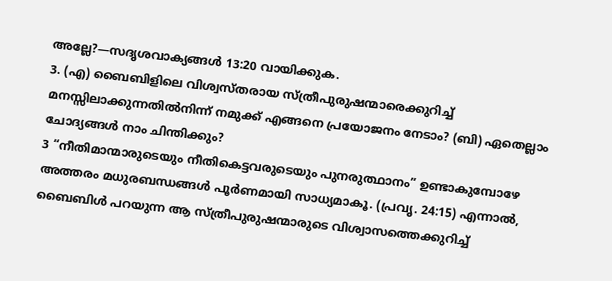അല്ലേ?—സദൃശവാക്യങ്ങൾ 13:20 വായിക്കുക.
3. (എ) ബൈബിളിലെ വിശ്വസ്തരായ സ്ത്രീപുരുഷന്മാരെക്കുറിച്ച് മനസ്സിലാക്കുന്നതിൽനിന്ന് നമുക്ക് എങ്ങനെ പ്രയോജനം നേടാം? (ബി) ഏതെല്ലാം ചോദ്യങ്ങൾ നാം ചിന്തിക്കും?
3 “നീതിമാന്മാരുടെയും നീതികെട്ടവരുടെയും പുനരുത്ഥാനം” ഉണ്ടാകുമ്പോഴേ അത്തരം മധുരബന്ധങ്ങൾ പൂർണമായി സാധ്യമാകൂ. (പ്രവൃ. 24:15) എന്നാൽ, ബൈബിൾ പറയുന്ന ആ സ്ത്രീപുരുഷന്മാരുടെ വിശ്വാസത്തെക്കുറിച്ച്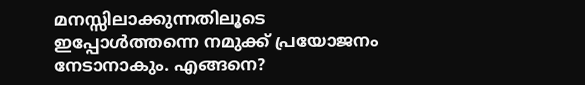മനസ്സിലാക്കുന്നതിലൂടെ ഇപ്പോൾത്തന്നെ നമുക്ക് പ്രയോജനം നേടാനാകും. എങ്ങനെ?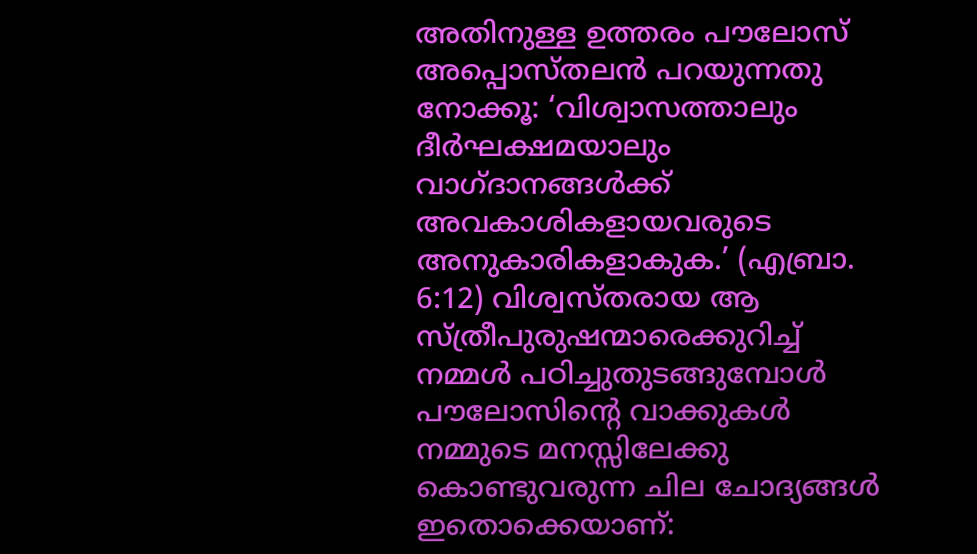അതിനുള്ള ഉത്തരം പൗലോസ് അപ്പൊസ്തലൻ പറയുന്നതു നോക്കൂ: ‘വിശ്വാസത്താലും ദീർഘക്ഷമയാലും വാഗ്ദാനങ്ങൾക്ക് അവകാശികളായവരുടെ അനുകാരികളാകുക.’ (എബ്രാ. 6:12) വിശ്വസ്തരായ ആ സ്ത്രീപുരുഷന്മാരെക്കുറിച്ച് നമ്മൾ പഠിച്ചുതുടങ്ങുമ്പോൾ പൗലോസിന്റെ വാക്കുകൾ നമ്മുടെ മനസ്സിലേക്കു കൊണ്ടുവരുന്ന ചില ചോദ്യങ്ങൾ ഇതൊക്കെയാണ്: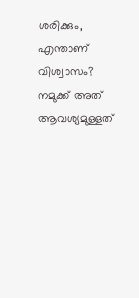ശരിക്കും, എന്താണ് വിശ്വാസം? നമുക്ക് അത് ആവശ്യമുള്ളത്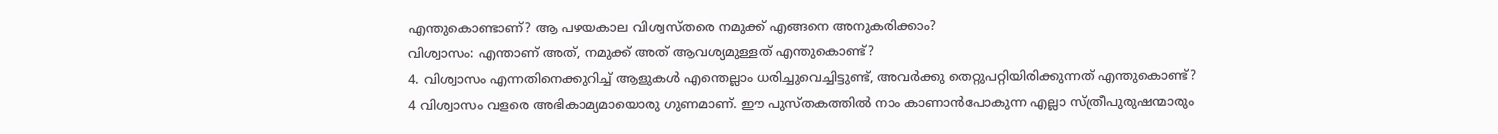എന്തുകൊണ്ടാണ്? ആ പഴയകാല വിശ്വസ്തരെ നമുക്ക് എങ്ങനെ അനുകരിക്കാം?
വിശ്വാസം: എന്താണ് അത്, നമുക്ക് അത് ആവശ്യമുള്ളത് എന്തുകൊണ്ട്?
4. വിശ്വാസം എന്നതിനെക്കുറിച്ച് ആളുകൾ എന്തെല്ലാം ധരിച്ചുവെച്ചിട്ടുണ്ട്, അവർക്കു തെറ്റുപറ്റിയിരിക്കുന്നത് എന്തുകൊണ്ട്?
4 വിശ്വാസം വളരെ അഭികാമ്യമായൊരു ഗുണമാണ്. ഈ പുസ്തകത്തിൽ നാം കാണാൻപോകുന്ന എല്ലാ സ്ത്രീപുരുഷന്മാരും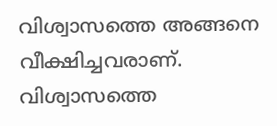വിശ്വാസത്തെ അങ്ങനെ വീക്ഷിച്ചവരാണ്. വിശ്വാസത്തെ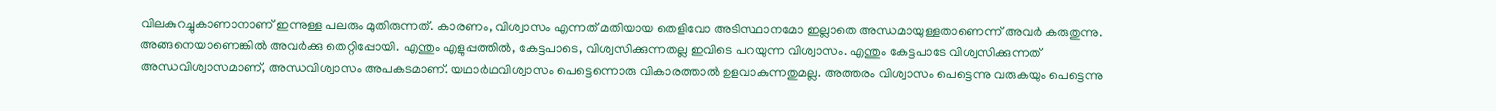വിലകുറച്ചുകാണാനാണ് ഇന്നുള്ള പലരും മുതിരുന്നത്. കാരണം, വിശ്വാസം എന്നത് മതിയായ തെളിവോ അടിസ്ഥാനമോ ഇല്ലാതെ അന്ധമായുള്ളതാണെന്ന് അവർ കരുതുന്നു. അങ്ങനെയാണെങ്കിൽ അവർക്കു തെറ്റിപ്പോയി. എന്തും എളുപ്പത്തിൽ, കേട്ടപാടെ, വിശ്വസിക്കുന്നതല്ല ഇവിടെ പറയുന്ന വിശ്വാസം. എന്തും കേട്ടപാടേ വിശ്വസിക്കുന്നത് അന്ധവിശ്വാസമാണ്, അന്ധവിശ്വാസം അപകടമാണ്. യഥാർഥവിശ്വാസം പെട്ടെന്നൊരു വികാരത്താൽ ഉളവാകുന്നതുമല്ല. അത്തരം വിശ്വാസം പെട്ടെന്നു വരുകയും പെട്ടെന്നു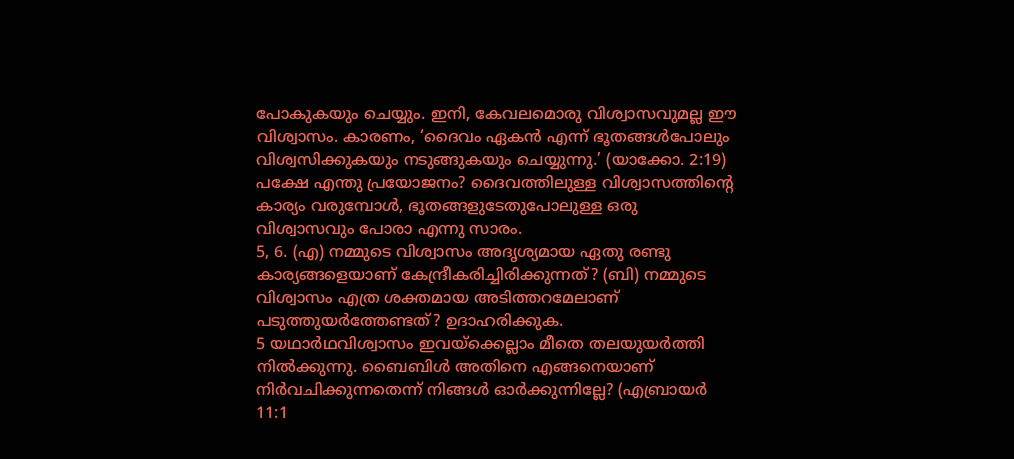പോകുകയും ചെയ്യും. ഇനി, കേവലമൊരു വിശ്വാസവുമല്ല ഈ വിശ്വാസം. കാരണം, ‘ദൈവം ഏകൻ എന്ന് ഭൂതങ്ങൾപോലും വിശ്വസിക്കുകയും നടുങ്ങുകയും ചെയ്യുന്നു.’ (യാക്കോ. 2:19) പക്ഷേ എന്തു പ്രയോജനം? ദൈവത്തിലുള്ള വിശ്വാസത്തിന്റെ കാര്യം വരുമ്പോൾ, ഭൂതങ്ങളുടേതുപോലുള്ള ഒരു വിശ്വാസവും പോരാ എന്നു സാരം.
5, 6. (എ) നമ്മുടെ വിശ്വാസം അദൃശ്യമായ ഏതു രണ്ടു കാര്യങ്ങളെയാണ് കേന്ദ്രീകരിച്ചിരിക്കുന്നത്? (ബി) നമ്മുടെ വിശ്വാസം എത്ര ശക്തമായ അടിത്തറമേലാണ് പടുത്തുയർത്തേണ്ടത്? ഉദാഹരിക്കുക.
5 യഥാർഥവിശ്വാസം ഇവയ്ക്കെല്ലാം മീതെ തലയുയർത്തി നിൽക്കുന്നു. ബൈബിൾ അതിനെ എങ്ങനെയാണ് നിർവചിക്കുന്നതെന്ന് നിങ്ങൾ ഓർക്കുന്നില്ലേ? (എബ്രായർ 11:1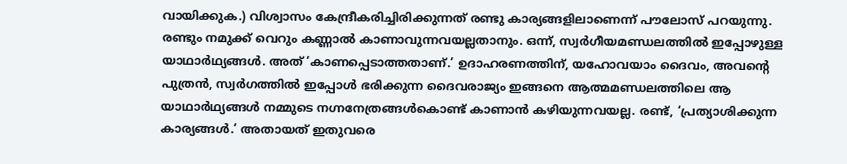വായിക്കുക.) വിശ്വാസം കേന്ദ്രീകരിച്ചിരിക്കുന്നത് രണ്ടു കാര്യങ്ങളിലാണെന്ന് പൗലോസ് പറയുന്നു. രണ്ടും നമുക്ക് വെറും കണ്ണാൽ കാണാവുന്നവയല്ലതാനും. ഒന്ന്, സ്വർഗീയമണ്ഡലത്തിൽ ഇപ്പോഴുള്ള യാഥാർഥ്യങ്ങൾ. അത് ‘കാണപ്പെടാത്തതാണ്.’ ഉദാഹരണത്തിന്, യഹോവയാം ദൈവം, അവന്റെ പുത്രൻ, സ്വർഗത്തിൽ ഇപ്പോൾ ഭരിക്കുന്ന ദൈവരാജ്യം ഇങ്ങനെ ആത്മമണ്ഡലത്തിലെ ആ യാഥാർഥ്യങ്ങൾ നമ്മുടെ നഗ്നനേത്രങ്ങൾകൊണ്ട് കാണാൻ കഴിയുന്നവയല്ല. രണ്ട്, ‘പ്രത്യാശിക്കുന്ന കാര്യങ്ങൾ.’ അതായത് ഇതുവരെ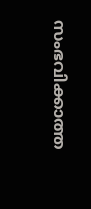സംഭവിക്കാത്ത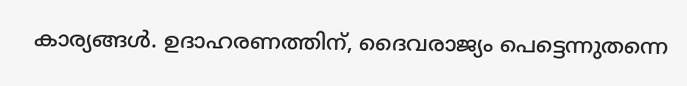കാര്യങ്ങൾ. ഉദാഹരണത്തിന്, ദൈവരാജ്യം പെട്ടെന്നുതന്നെ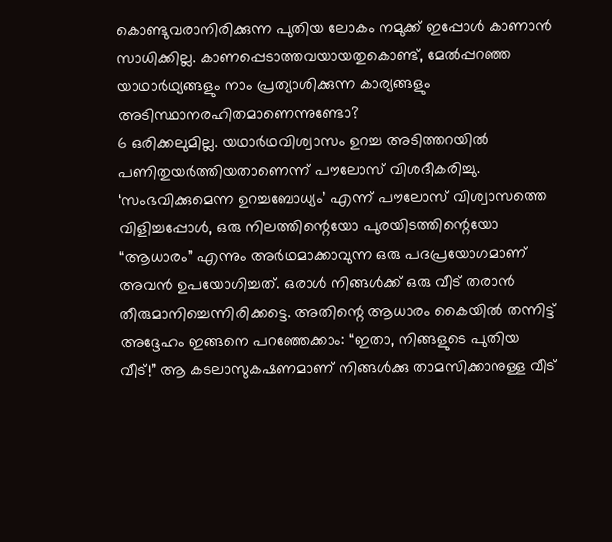കൊണ്ടുവരാനിരിക്കുന്ന പുതിയ ലോകം നമുക്ക് ഇപ്പോൾ കാണാൻ സാധിക്കില്ല. കാണപ്പെടാത്തവയായതുകൊണ്ട്, മേൽപ്പറഞ്ഞ യാഥാർഥ്യങ്ങളും നാം പ്രത്യാശിക്കുന്ന കാര്യങ്ങളും അടിസ്ഥാനരഹിതമാണെന്നുണ്ടോ?
6 ഒരിക്കലുമില്ല. യഥാർഥവിശ്വാസം ഉറച്ച അടിത്തറയിൽ പണിതുയർത്തിയതാണെന്ന് പൗലോസ് വിശദീകരിച്ചു. ‘സംഭവിക്കുമെന്ന ഉറച്ചബോധ്യം’ എന്ന് പൗലോസ് വിശ്വാസത്തെ വിളിച്ചപ്പോൾ, ഒരു നിലത്തിന്റെയോ പുരയിടത്തിന്റെയോ “ആധാരം” എന്നും അർഥമാക്കാവുന്ന ഒരു പദപ്രയോഗമാണ് അവൻ ഉപയോഗിച്ചത്. ഒരാൾ നിങ്ങൾക്ക് ഒരു വീട് തരാൻ തീരുമാനിച്ചെന്നിരിക്കട്ടെ. അതിന്റെ ആധാരം കൈയിൽ തന്നിട്ട് അദ്ദേഹം ഇങ്ങനെ പറഞ്ഞേക്കാം: “ഇതാ, നിങ്ങളുടെ പുതിയ വീട്!” ആ കടലാസുകഷണമാണ് നിങ്ങൾക്കു താമസിക്കാനുള്ള വീട്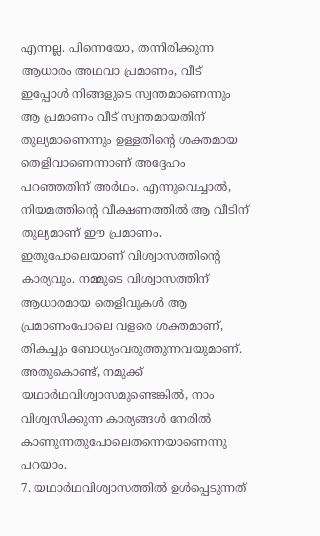എന്നല്ല. പിന്നെയോ, തന്നിരിക്കുന്ന ആധാരം അഥവാ പ്രമാണം, വീട് ഇപ്പോൾ നിങ്ങളുടെ സ്വന്തമാണെന്നും ആ പ്രമാണം വീട് സ്വന്തമായതിന് തുല്യമാണെന്നും ഉള്ളതിന്റെ ശക്തമായ തെളിവാണെന്നാണ് അദ്ദേഹം പറഞ്ഞതിന് അർഥം. എന്നുവെച്ചാൽ, നിയമത്തിന്റെ വീക്ഷണത്തിൽ ആ വീടിന് തുല്യമാണ് ഈ പ്രമാണം. ഇതുപോലെയാണ് വിശ്വാസത്തിന്റെ കാര്യവും. നമ്മുടെ വിശ്വാസത്തിന് ആധാരമായ തെളിവുകൾ ആ പ്രമാണംപോലെ വളരെ ശക്തമാണ്, തികച്ചും ബോധ്യംവരുത്തുന്നവയുമാണ്. അതുകൊണ്ട്, നമുക്ക് യഥാർഥവിശ്വാസമുണ്ടെങ്കിൽ, നാം വിശ്വസിക്കുന്ന കാര്യങ്ങൾ നേരിൽ കാണുന്നതുപോലെതന്നെയാണെന്നു പറയാം.
7. യഥാർഥവിശ്വാസത്തിൽ ഉൾപ്പെടുന്നത്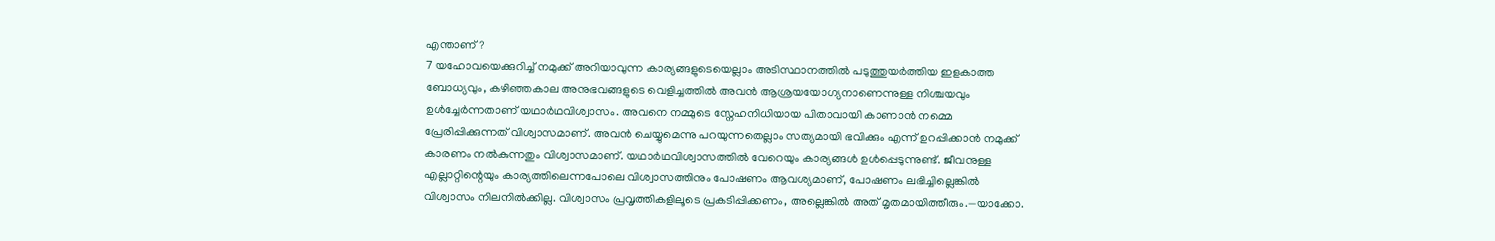എന്താണ്?
7 യഹോവയെക്കുറിച്ച് നമുക്ക് അറിയാവുന്ന കാര്യങ്ങളുടെയെല്ലാം അടിസ്ഥാനത്തിൽ പടുത്തുയർത്തിയ ഇളകാത്ത ബോധ്യവും, കഴിഞ്ഞകാല അനുഭവങ്ങളുടെ വെളിച്ചത്തിൽ അവൻ ആശ്രയയോഗ്യനാണെന്നുള്ള നിശ്ചയവും ഉൾച്ചേർന്നതാണ് യഥാർഥവിശ്വാസം. അവനെ നമ്മുടെ സ്നേഹനിധിയായ പിതാവായി കാണാൻ നമ്മെ പ്രേരിപ്പിക്കുന്നത് വിശ്വാസമാണ്. അവൻ ചെയ്യുമെന്നു പറയുന്നതെല്ലാം സത്യമായി ഭവിക്കും എന്ന് ഉറപ്പിക്കാൻ നമുക്ക് കാരണം നൽകുന്നതും വിശ്വാസമാണ്. യഥാർഥവിശ്വാസത്തിൽ വേറെയും കാര്യങ്ങൾ ഉൾപ്പെടുന്നുണ്ട്. ജീവനുള്ള എല്ലാറ്റിന്റെയും കാര്യത്തിലെന്നപോലെ വിശ്വാസത്തിനും പോഷണം ആവശ്യമാണ്, പോഷണം ലഭിച്ചില്ലെങ്കിൽ വിശ്വാസം നിലനിൽക്കില്ല. വിശ്വാസം പ്രവൃത്തികളിലൂടെ പ്രകടിപ്പിക്കണം, അല്ലെങ്കിൽ അത് മൃതമായിത്തീരും.—യാക്കോ.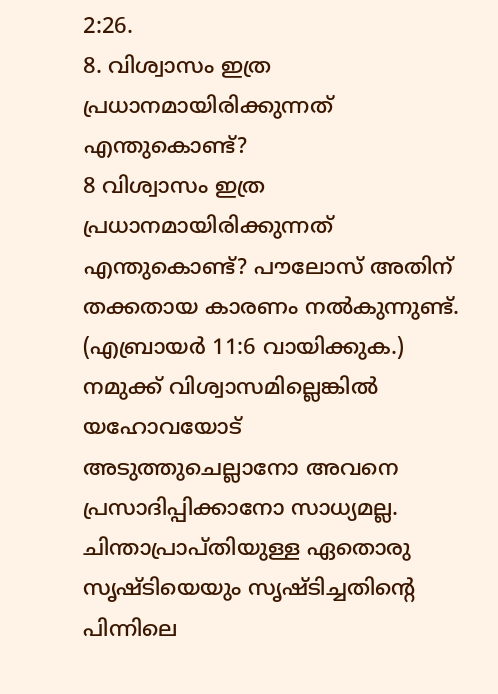2:26.
8. വിശ്വാസം ഇത്ര പ്രധാനമായിരിക്കുന്നത് എന്തുകൊണ്ട്?
8 വിശ്വാസം ഇത്ര പ്രധാനമായിരിക്കുന്നത് എന്തുകൊണ്ട്? പൗലോസ് അതിന് തക്കതായ കാരണം നൽകുന്നുണ്ട്. (എബ്രായർ 11:6 വായിക്കുക.) നമുക്ക് വിശ്വാസമില്ലെങ്കിൽ യഹോവയോട് അടുത്തുചെല്ലാനോ അവനെ പ്രസാദിപ്പിക്കാനോ സാധ്യമല്ല. ചിന്താപ്രാപ്തിയുള്ള ഏതൊരു സൃഷ്ടിയെയും സൃഷ്ടിച്ചതിന്റെ പിന്നിലെ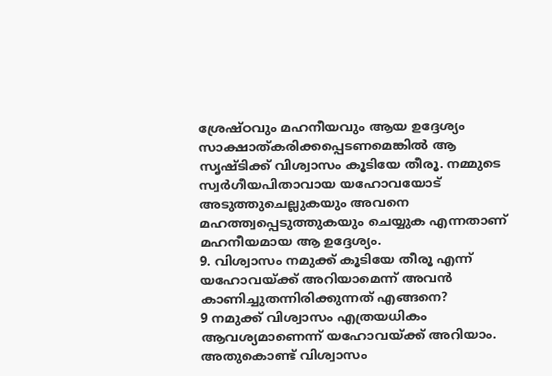ശ്രേഷ്ഠവും മഹനീയവും ആയ ഉദ്ദേശ്യം സാക്ഷാത്കരിക്കപ്പെടണമെങ്കിൽ ആ സൃഷ്ടിക്ക് വിശ്വാസം കൂടിയേ തീരൂ. നമ്മുടെ സ്വർഗീയപിതാവായ യഹോവയോട് അടുത്തുചെല്ലുകയും അവനെ മഹത്ത്വപ്പെടുത്തുകയും ചെയ്യുക എന്നതാണ് മഹനീയമായ ആ ഉദ്ദേശ്യം.
9. വിശ്വാസം നമുക്ക് കൂടിയേ തീരൂ എന്ന് യഹോവയ്ക്ക് അറിയാമെന്ന് അവൻ കാണിച്ചുതന്നിരിക്കുന്നത് എങ്ങനെ?
9 നമുക്ക് വിശ്വാസം എത്രയധികം ആവശ്യമാണെന്ന് യഹോവയ്ക്ക് അറിയാം. അതുകൊണ്ട് വിശ്വാസം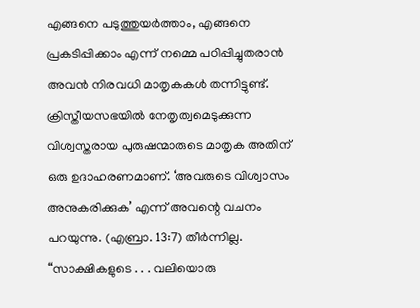എങ്ങനെ പടുത്തുയർത്താം, എങ്ങനെ പ്രകടിപ്പിക്കാം എന്ന് നമ്മെ പഠിപ്പിച്ചുതരാൻ അവൻ നിരവധി മാതൃകകൾ തന്നിട്ടുണ്ട്. ക്രിസ്തീയസഭയിൽ നേതൃത്വമെടുക്കുന്ന വിശ്വസ്തരായ പുരുഷന്മാരുടെ മാതൃക അതിന് ഒരു ഉദാഹരണമാണ്. ‘അവരുടെ വിശ്വാസം അനുകരിക്കുക’ എന്ന് അവന്റെ വചനം പറയുന്നു. (എബ്രാ. 13:7) തീർന്നില്ല. “സാക്ഷികളുടെ . . . വലിയൊരു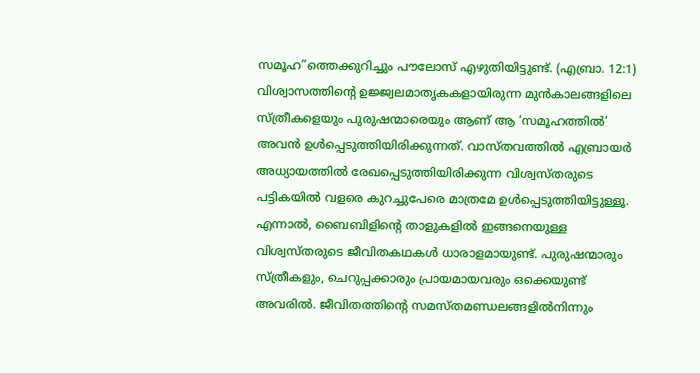സമൂഹ”ത്തെക്കുറിച്ചും പൗലോസ് എഴുതിയിട്ടുണ്ട്. (എബ്രാ. 12:1) വിശ്വാസത്തിന്റെ ഉജ്ജ്വലമാതൃകകളായിരുന്ന മുൻകാലങ്ങളിലെ സ്ത്രീകളെയും പുരുഷന്മാരെയും ആണ് ആ ‘സമൂഹത്തിൽ’ അവൻ ഉൾപ്പെടുത്തിയിരിക്കുന്നത്. വാസ്തവത്തിൽ എബ്രായർ അധ്യായത്തിൽ രേഖപ്പെടുത്തിയിരിക്കുന്ന വിശ്വസ്തരുടെ പട്ടികയിൽ വളരെ കുറച്ചുപേരെ മാത്രമേ ഉൾപ്പെടുത്തിയിട്ടുള്ളൂ. എന്നാൽ, ബൈബിളിന്റെ താളുകളിൽ ഇങ്ങനെയുള്ള വിശ്വസ്തരുടെ ജീവിതകഥകൾ ധാരാളമായുണ്ട്. പുരുഷന്മാരും സ്ത്രീകളും, ചെറുപ്പക്കാരും പ്രായമായവരും ഒക്കെയുണ്ട് അവരിൽ. ജീവിതത്തിന്റെ സമസ്തമണ്ഡലങ്ങളിൽനിന്നും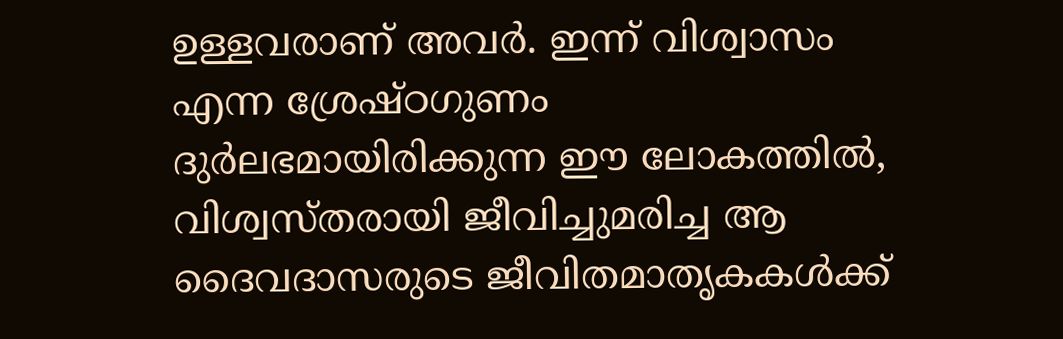ഉള്ളവരാണ് അവർ. ഇന്ന് വിശ്വാസം എന്ന ശ്രേഷ്ഠഗുണം ദുർലഭമായിരിക്കുന്ന ഈ ലോകത്തിൽ, വിശ്വസ്തരായി ജീവിച്ചുമരിച്ച ആ ദൈവദാസരുടെ ജീവിതമാതൃകകൾക്ക്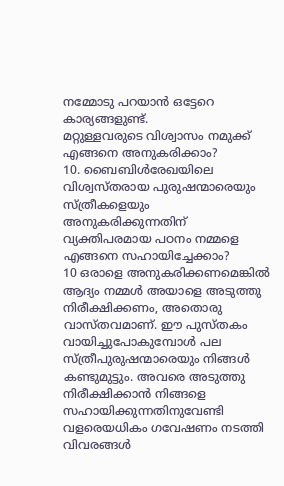നമ്മോടു പറയാൻ ഒട്ടേറെ കാര്യങ്ങളുണ്ട്.
മറ്റുള്ളവരുടെ വിശ്വാസം നമുക്ക് എങ്ങനെ അനുകരിക്കാം?
10. ബൈബിൾരേഖയിലെ വിശ്വസ്തരായ പുരുഷന്മാരെയും സ്ത്രീകളെയും അനുകരിക്കുന്നതിന് വ്യക്തിപരമായ പഠനം നമ്മളെ എങ്ങനെ സഹായിച്ചേക്കാം?
10 ഒരാളെ അനുകരിക്കണമെങ്കിൽ ആദ്യം നമ്മൾ അയാളെ അടുത്തു നിരീക്ഷിക്കണം, അതൊരു വാസ്തവമാണ്. ഈ പുസ്തകം വായിച്ചുപോകുമ്പോൾ പല സ്ത്രീപുരുഷന്മാരെയും നിങ്ങൾ കണ്ടുമുട്ടും. അവരെ അടുത്തു നിരീക്ഷിക്കാൻ നിങ്ങളെ സഹായിക്കുന്നതിനുവേണ്ടി വളരെയധികം ഗവേഷണം നടത്തി വിവരങ്ങൾ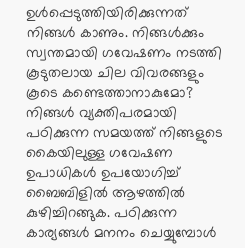ഉൾപ്പെടുത്തിയിരിക്കുന്നത് നിങ്ങൾ കാണും. നിങ്ങൾക്കും സ്വന്തമായി ഗവേഷണം നടത്തി കൂടുതലായ ചില വിവരങ്ങളും കൂടെ കണ്ടെത്താനാകുമോ? നിങ്ങൾ വ്യക്തിപരമായി പഠിക്കുന്ന സമയത്ത് നിങ്ങളുടെ കൈയിലുള്ള ഗവേഷണ ഉപാധികൾ ഉപയോഗിച്ച് ബൈബിളിൽ ആഴത്തിൽ കുഴിച്ചിറങ്ങുക. പഠിക്കുന്ന കാര്യങ്ങൾ മനനം ചെയ്യുമ്പോൾ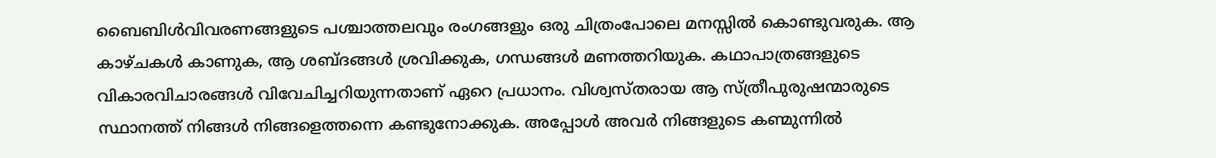ബൈബിൾവിവരണങ്ങളുടെ പശ്ചാത്തലവും രംഗങ്ങളും ഒരു ചിത്രംപോലെ മനസ്സിൽ കൊണ്ടുവരുക. ആ കാഴ്ചകൾ കാണുക, ആ ശബ്ദങ്ങൾ ശ്രവിക്കുക, ഗന്ധങ്ങൾ മണത്തറിയുക. കഥാപാത്രങ്ങളുടെ വികാരവിചാരങ്ങൾ വിവേചിച്ചറിയുന്നതാണ് ഏറെ പ്രധാനം. വിശ്വസ്തരായ ആ സ്ത്രീപുരുഷന്മാരുടെ സ്ഥാനത്ത് നിങ്ങൾ നിങ്ങളെത്തന്നെ കണ്ടുനോക്കുക. അപ്പോൾ അവർ നിങ്ങളുടെ കണ്മുന്നിൽ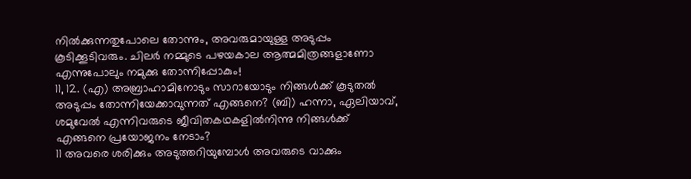നിൽക്കുന്നതുപോലെ തോന്നും, അവരുമായുള്ള അടുപ്പം കൂടിക്കൂടിവരും. ചിലർ നമ്മുടെ പഴയകാല ആത്മമിത്രങ്ങളാണോ എന്നുപോലും നമുക്കു തോന്നിപ്പോകും!
11, 12. (എ) അബ്രാഹാമിനോടും സാറായോടും നിങ്ങൾക്ക് കൂടുതൽ അടുപ്പം തോന്നിയേക്കാവുന്നത് എങ്ങനെ? (ബി) ഹന്നാ, ഏലിയാവ്, ശമുവേൽ എന്നിവരുടെ ജീവിതകഥകളിൽനിന്നു നിങ്ങൾക്ക് എങ്ങനെ പ്രയോജനം നേടാം?
11 അവരെ ശരിക്കും അടുത്തറിയുമ്പോൾ അവരുടെ വാക്കും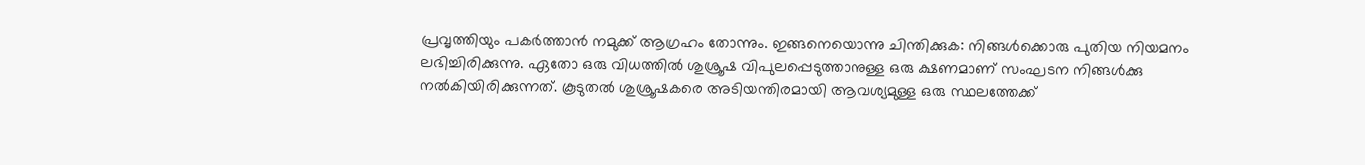പ്രവൃത്തിയും പകർത്താൻ നമുക്ക് ആഗ്രഹം തോന്നും. ഇങ്ങനെയൊന്നു ചിന്തിക്കുക: നിങ്ങൾക്കൊരു പുതിയ നിയമനം ലഭിച്ചിരിക്കുന്നു. ഏതോ ഒരു വിധത്തിൽ ശുശ്രൂഷ വിപുലപ്പെടുത്താനുള്ള ഒരു ക്ഷണമാണ് സംഘടന നിങ്ങൾക്കു നൽകിയിരിക്കുന്നത്. കൂടുതൽ ശുശ്രൂഷകരെ അടിയന്തിരമായി ആവശ്യമുള്ള ഒരു സ്ഥലത്തേക്ക്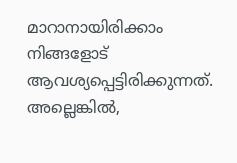മാറാനായിരിക്കാം നിങ്ങളോട് ആവശ്യപ്പെട്ടിരിക്കുന്നത്. അല്ലെങ്കിൽ,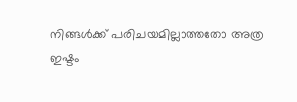നിങ്ങൾക്ക് പരിചയമില്ലാത്തതോ അത്ര ഇഷ്ടം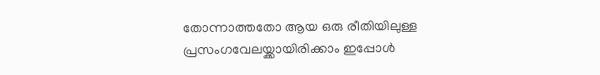തോന്നാത്തതോ ആയ ഒരു രീതിയിലുള്ള പ്രസംഗവേലയ്ക്കായിരിക്കാം ഇപ്പോൾ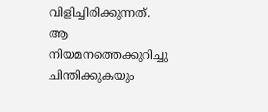വിളിച്ചിരിക്കുന്നത്. ആ നിയമനത്തെക്കുറിച്ചു ചിന്തിക്കുകയും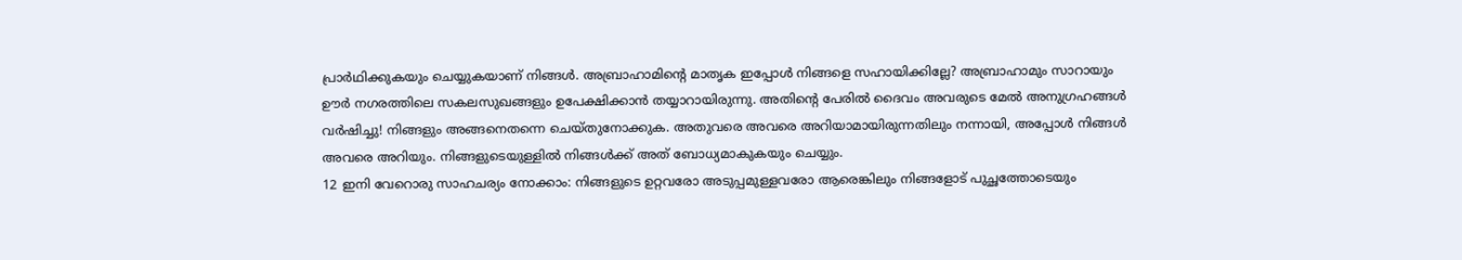പ്രാർഥിക്കുകയും ചെയ്യുകയാണ് നിങ്ങൾ. അബ്രാഹാമിന്റെ മാതൃക ഇപ്പോൾ നിങ്ങളെ സഹായിക്കില്ലേ? അബ്രാഹാമും സാറായും ഊർ നഗരത്തിലെ സകലസുഖങ്ങളും ഉപേക്ഷിക്കാൻ തയ്യാറായിരുന്നു. അതിന്റെ പേരിൽ ദൈവം അവരുടെ മേൽ അനുഗ്രഹങ്ങൾ വർഷിച്ചു! നിങ്ങളും അങ്ങനെതന്നെ ചെയ്തുനോക്കുക. അതുവരെ അവരെ അറിയാമായിരുന്നതിലും നന്നായി, അപ്പോൾ നിങ്ങൾ അവരെ അറിയും. നിങ്ങളുടെയുള്ളിൽ നിങ്ങൾക്ക് അത് ബോധ്യമാകുകയും ചെയ്യും.
12 ഇനി വേറൊരു സാഹചര്യം നോക്കാം: നിങ്ങളുടെ ഉറ്റവരോ അടുപ്പമുള്ളവരോ ആരെങ്കിലും നിങ്ങളോട് പുച്ഛത്തോടെയും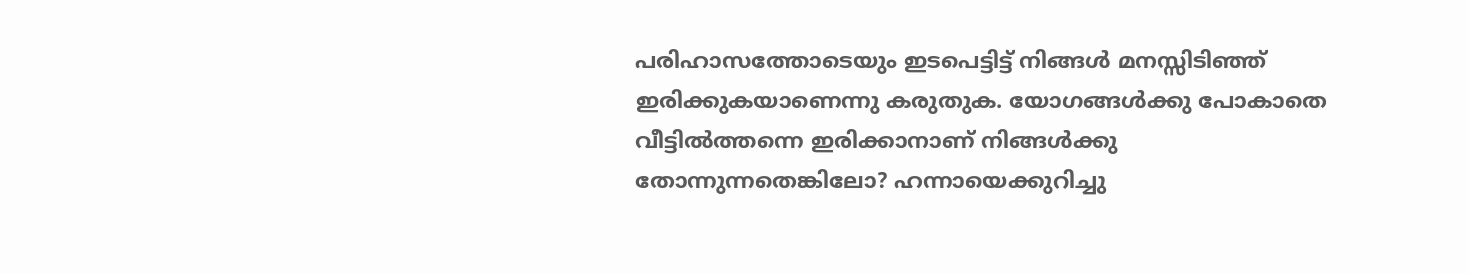പരിഹാസത്തോടെയും ഇടപെട്ടിട്ട് നിങ്ങൾ മനസ്സിടിഞ്ഞ് ഇരിക്കുകയാണെന്നു കരുതുക. യോഗങ്ങൾക്കു പോകാതെ വീട്ടിൽത്തന്നെ ഇരിക്കാനാണ് നിങ്ങൾക്കു തോന്നുന്നതെങ്കിലോ? ഹന്നായെക്കുറിച്ചു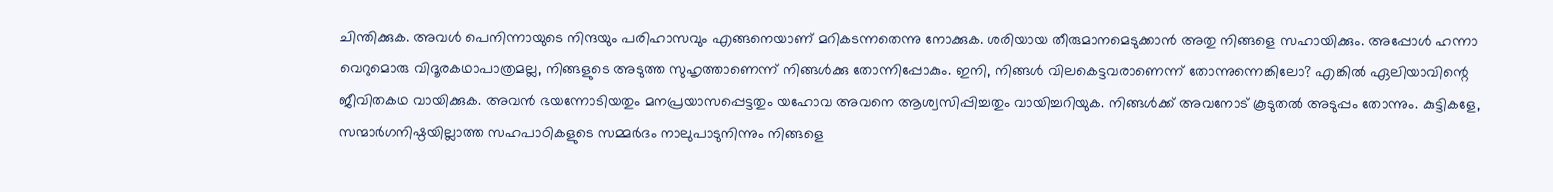ചിന്തിക്കുക. അവൾ പെനിന്നായുടെ നിന്ദയും പരിഹാസവും എങ്ങനെയാണ് മറികടന്നതെന്നു നോക്കുക. ശരിയായ തീരുമാനമെടുക്കാൻ അതു നിങ്ങളെ സഹായിക്കും. അപ്പോൾ ഹന്നാ വെറുമൊരു വിദൂരകഥാപാത്രമല്ല, നിങ്ങളുടെ അടുത്ത സുഹൃത്താണെന്ന് നിങ്ങൾക്കു തോന്നിപ്പോകും. ഇനി, നിങ്ങൾ വിലകെട്ടവരാണെന്ന് തോന്നുന്നെങ്കിലോ? എങ്കിൽ ഏലിയാവിന്റെ ജീവിതകഥ വായിക്കുക. അവൻ ഭയന്നോടിയതും മനപ്രയാസപ്പെട്ടതും യഹോവ അവനെ ആശ്വസിപ്പിച്ചതും വായിച്ചറിയുക. നിങ്ങൾക്ക് അവനോട് കൂടുതൽ അടുപ്പം തോന്നും. കുട്ടികളേ, സന്മാർഗനിഷ്ഠയില്ലാത്ത സഹപാഠികളുടെ സമ്മർദം നാലുപാടുനിന്നും നിങ്ങളെ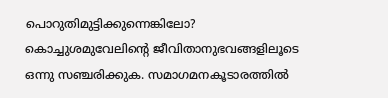പൊറുതിമുട്ടിക്കുന്നെങ്കിലോ? കൊച്ചുശമുവേലിന്റെ ജീവിതാനുഭവങ്ങളിലൂടെ ഒന്നു സഞ്ചരിക്കുക. സമാഗമനകൂടാരത്തിൽ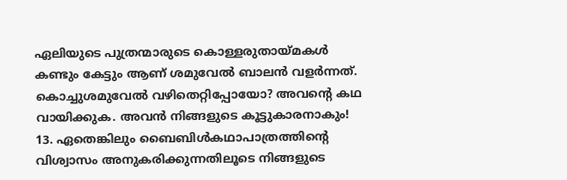ഏലിയുടെ പുത്രന്മാരുടെ കൊള്ളരുതായ്മകൾ കണ്ടും കേട്ടും ആണ് ശമുവേൽ ബാലൻ വളർന്നത്. കൊച്ചുശമുവേൽ വഴിതെറ്റിപ്പോയോ? അവന്റെ കഥ വായിക്കുക. അവൻ നിങ്ങളുടെ കൂട്ടുകാരനാകും!
13. ഏതെങ്കിലും ബൈബിൾകഥാപാത്രത്തിന്റെ വിശ്വാസം അനുകരിക്കുന്നതിലൂടെ നിങ്ങളുടെ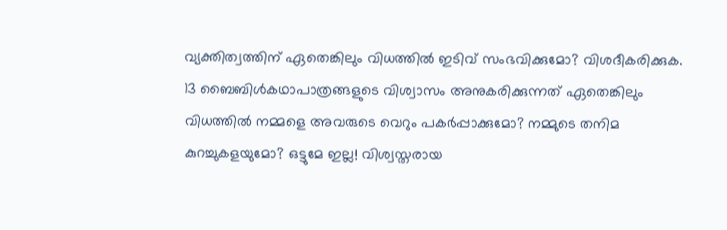വ്യക്തിത്വത്തിന് ഏതെങ്കിലും വിധത്തിൽ ഇടിവ് സംഭവിക്കുമോ? വിശദീകരിക്കുക.
13 ബൈബിൾകഥാപാത്രങ്ങളുടെ വിശ്വാസം അനുകരിക്കുന്നത് ഏതെങ്കിലും വിധത്തിൽ നമ്മളെ അവരുടെ വെറും പകർപ്പാക്കുമോ? നമ്മുടെ തനിമ കുറച്ചുകളയുമോ? ഒട്ടുമേ ഇല്ല! വിശ്വസ്തരായ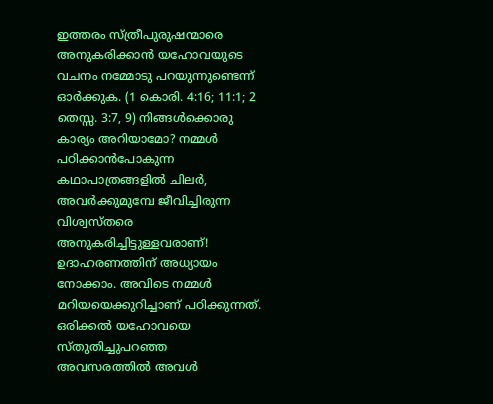ഇത്തരം സ്ത്രീപുരുഷന്മാരെ അനുകരിക്കാൻ യഹോവയുടെ വചനം നമ്മോടു പറയുന്നുണ്ടെന്ന് ഓർക്കുക. (1 കൊരി. 4:16; 11:1; 2 തെസ്സ. 3:7, 9) നിങ്ങൾക്കൊരു കാര്യം അറിയാമോ? നമ്മൾ പഠിക്കാൻപോകുന്ന കഥാപാത്രങ്ങളിൽ ചിലർ, അവർക്കുമുമ്പേ ജീവിച്ചിരുന്ന വിശ്വസ്തരെ അനുകരിച്ചിട്ടുള്ളവരാണ്! ഉദാഹരണത്തിന് അധ്യായം നോക്കാം. അവിടെ നമ്മൾ മറിയയെക്കുറിച്ചാണ് പഠിക്കുന്നത്. ഒരിക്കൽ യഹോവയെ സ്തുതിച്ചുപറഞ്ഞ അവസരത്തിൽ അവൾ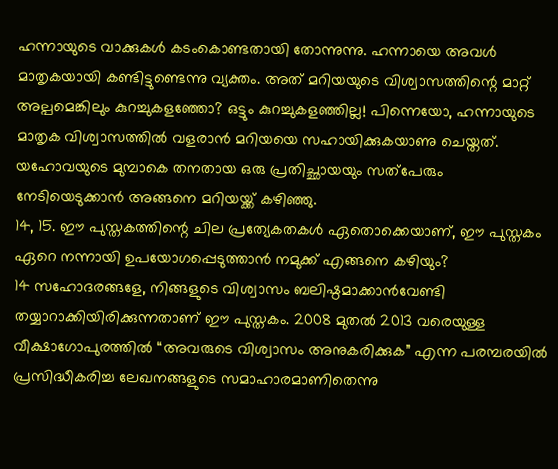ഹന്നായുടെ വാക്കുകൾ കടംകൊണ്ടതായി തോന്നുന്നു. ഹന്നായെ അവൾ മാതൃകയായി കണ്ടിട്ടുണ്ടെന്നു വ്യക്തം. അത് മറിയയുടെ വിശ്വാസത്തിന്റെ മാറ്റ് അല്പമെങ്കിലും കുറച്ചുകളഞ്ഞോ? ഒട്ടും കുറച്ചുകളഞ്ഞില്ല! പിന്നെയോ, ഹന്നായുടെ മാതൃക വിശ്വാസത്തിൽ വളരാൻ മറിയയെ സഹായിക്കുകയാണു ചെയ്തത്. യഹോവയുടെ മുമ്പാകെ തനതായ ഒരു പ്രതിച്ഛായയും സത്പേരും നേടിയെടുക്കാൻ അങ്ങനെ മറിയയ്ക്ക് കഴിഞ്ഞു.
14, 15. ഈ പുസ്തകത്തിന്റെ ചില പ്രത്യേകതകൾ ഏതൊക്കെയാണ്, ഈ പുസ്തകം ഏറെ നന്നായി ഉപയോഗപ്പെടുത്താൻ നമുക്ക് എങ്ങനെ കഴിയും?
14 സഹോദരങ്ങളേ, നിങ്ങളുടെ വിശ്വാസം ബലിഷ്ഠമാക്കാൻവേണ്ടി തയ്യാറാക്കിയിരിക്കുന്നതാണ് ഈ പുസ്തകം. 2008 മുതൽ 2013 വരെയുള്ള വീക്ഷാഗോപുരത്തിൽ “അവരുടെ വിശ്വാസം അനുകരിക്കുക” എന്ന പരമ്പരയിൽ പ്രസിദ്ധീകരിച്ച ലേഖനങ്ങളുടെ സമാഹാരമാണിതെന്നു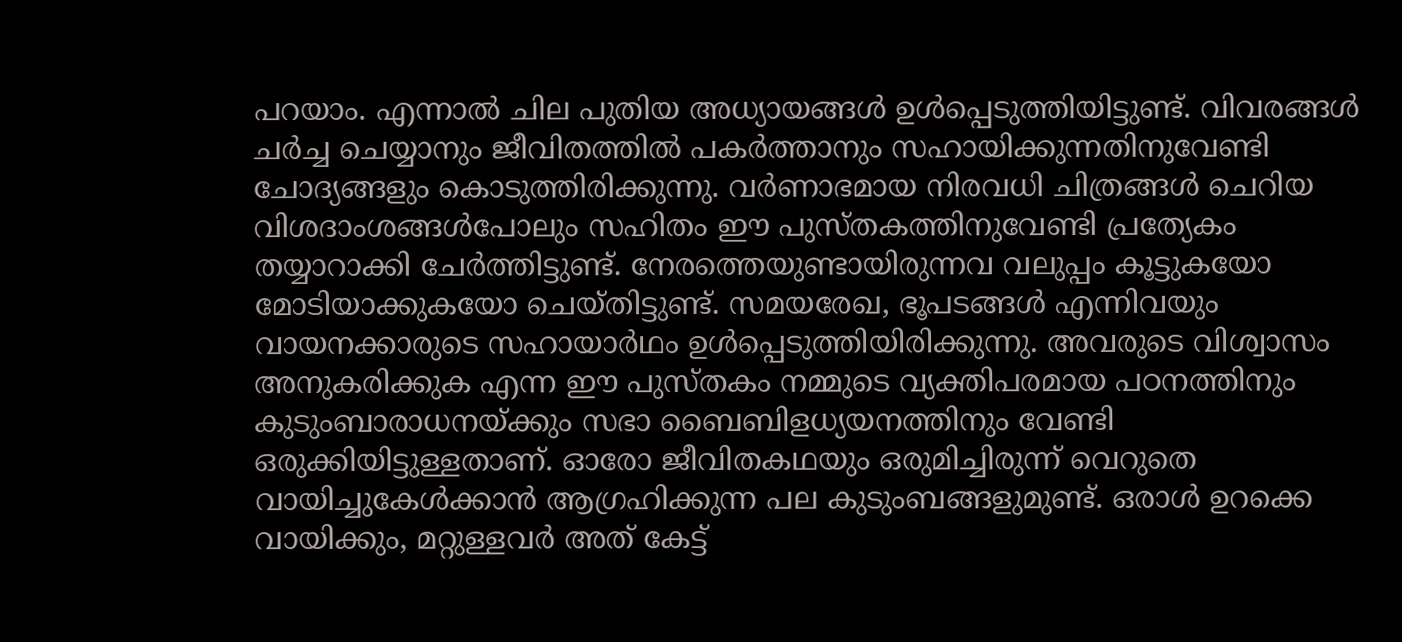പറയാം. എന്നാൽ ചില പുതിയ അധ്യായങ്ങൾ ഉൾപ്പെടുത്തിയിട്ടുണ്ട്. വിവരങ്ങൾ ചർച്ച ചെയ്യാനും ജീവിതത്തിൽ പകർത്താനും സഹായിക്കുന്നതിനുവേണ്ടി ചോദ്യങ്ങളും കൊടുത്തിരിക്കുന്നു. വർണാഭമായ നിരവധി ചിത്രങ്ങൾ ചെറിയ വിശദാംശങ്ങൾപോലും സഹിതം ഈ പുസ്തകത്തിനുവേണ്ടി പ്രത്യേകം തയ്യാറാക്കി ചേർത്തിട്ടുണ്ട്. നേരത്തെയുണ്ടായിരുന്നവ വലുപ്പം കൂട്ടുകയോ മോടിയാക്കുകയോ ചെയ്തിട്ടുണ്ട്. സമയരേഖ, ഭൂപടങ്ങൾ എന്നിവയും വായനക്കാരുടെ സഹായാർഥം ഉൾപ്പെടുത്തിയിരിക്കുന്നു. അവരുടെ വിശ്വാസം അനുകരിക്കുക എന്ന ഈ പുസ്തകം നമ്മുടെ വ്യക്തിപരമായ പഠനത്തിനും കുടുംബാരാധനയ്ക്കും സഭാ ബൈബിളധ്യയനത്തിനും വേണ്ടി ഒരുക്കിയിട്ടുള്ളതാണ്. ഓരോ ജീവിതകഥയും ഒരുമിച്ചിരുന്ന് വെറുതെ വായിച്ചുകേൾക്കാൻ ആഗ്രഹിക്കുന്ന പല കുടുംബങ്ങളുമുണ്ട്. ഒരാൾ ഉറക്കെ വായിക്കും, മറ്റുള്ളവർ അത് കേട്ട്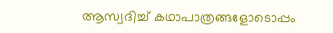ആസ്വദിച്ച് കഥാപാത്രങ്ങളോടൊപ്പം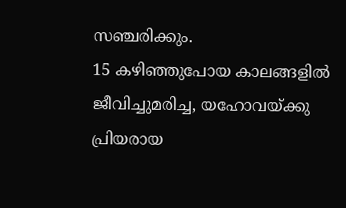സഞ്ചരിക്കും.
15 കഴിഞ്ഞുപോയ കാലങ്ങളിൽ ജീവിച്ചുമരിച്ച, യഹോവയ്ക്കു പ്രിയരായ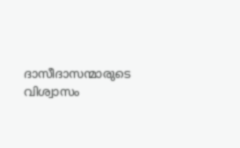ദാസീദാസന്മാരുടെ വിശ്വാസം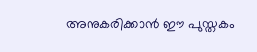അനുകരിക്കാൻ ഈ പുസ്തകം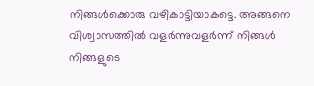നിങ്ങൾക്കൊരു വഴികാട്ടിയാകട്ടെ. അങ്ങനെ വിശ്വാസത്തിൽ വളർന്നുവളർന്ന് നിങ്ങൾ നിങ്ങളുടെ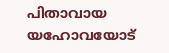പിതാവായ യഹോവയോട്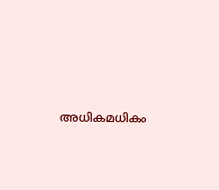അധികമധികം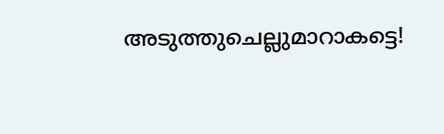അടുത്തുചെല്ലുമാറാകട്ടെ!